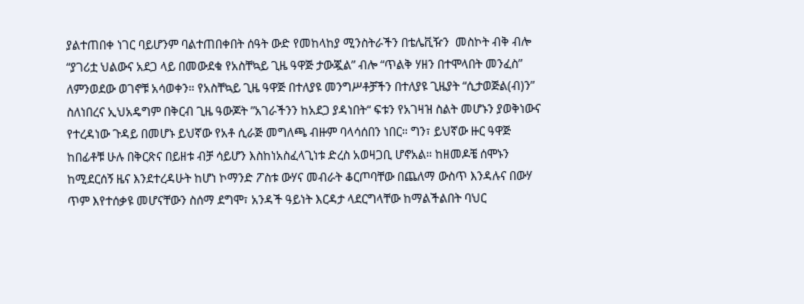ያልተጠበቀ ነገር ባይሆንም ባልተጠበቀበት ሰዓት ውድ የመከላከያ ሚንስትራችን በቴሌቪዥን  መስኮት ብቅ ብሎ “ያገሪቷ ህልውና አደጋ ላይ በመውደቁ የአስቸኳይ ጊዜ ዓዋጅ ታውጇል” ብሎ “ጥልቅ ሃዘን በተሞላበት መንፈስ” ለምንወደው ወገኖቹ አሳወቀን። የአስቸኳይ ጊዜ ዓዋጅ በተለያዩ መንግሥቶቻችን በተለያዩ ጊዜያት “ሲታወጅል(ብ)ን” ስለነበረና ኢህአዴግም በቅርብ ጊዜ ዓውጆት ”አገራችንን ከአደጋ ያዳነበት“ ፍቱን የአገዛዝ ስልት መሆኑን ያወቅነውና የተረዳነው ጉዳይ በመሆኑ ይህኛው የአቶ ሲራጅ መግለጫ ብዙም ባላሳሰበን ነበር። ግን፣ ይህኛው ዙር ዓዋጅ ከበፊቶቹ ሁሉ በቅርጽና በይዘቱ ብቻ ሳይሆን እስከነአስፈላጊነቱ ድረስ አወዛጋቢ ሆኖአል። ከዘመዶቼ ሰሞኑን ከሚደርሰኝ ዜና እንደተረዳሁት ከሆነ ኮማንድ ፖስቱ ውሃና መብራት ቆርጦባቸው በጨለማ ውስጥ እንዳሉና በውሃ ጥም እየተሰቃዩ መሆናቸውን ስሰማ ደግሞ፣ አንዳች ዓይነት እርዳታ ላደርግላቸው ከማልችልበት ባህር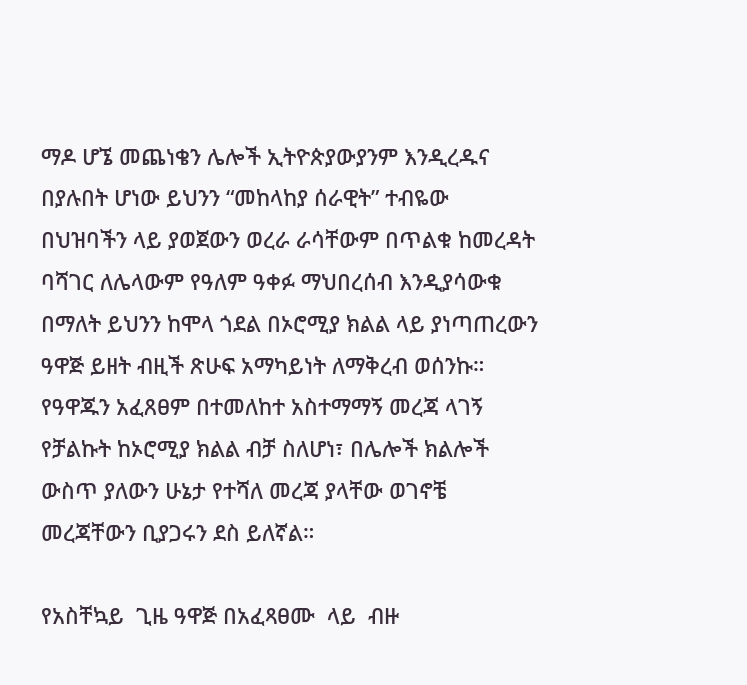ማዶ ሆኜ መጨነቄን ሌሎች ኢትዮጵያውያንም እንዲረዱና በያሉበት ሆነው ይህንን “መከላከያ ሰራዊት” ተብዬው በህዝባችን ላይ ያወጀውን ወረራ ራሳቸውም በጥልቁ ከመረዳት ባሻገር ለሌላውም የዓለም ዓቀፉ ማህበረሰብ እንዲያሳውቁ በማለት ይህንን ከሞላ ጎደል በኦሮሚያ ክልል ላይ ያነጣጠረውን ዓዋጅ ይዘት ብዚች ጽሁፍ አማካይነት ለማቅረብ ወሰንኩ። የዓዋጁን አፈጸፀም በተመለከተ አስተማማኝ መረጃ ላገኝ የቻልኩት ከኦሮሚያ ክልል ብቻ ስለሆነ፣ በሌሎች ክልሎች ውስጥ ያለውን ሁኔታ የተሻለ መረጃ ያላቸው ወገኖቼ መረጃቸውን ቢያጋሩን ደስ ይለኛል።

የአስቸኳይ  ጊዜ ዓዋጅ በአፈጻፀሙ  ላይ  ብዙ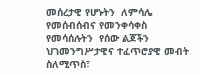መሰረታዊ የሆኑትን  ለምሳሌ  የመሰብሰብና የመንቀሳቀስ  የመሳሰሉትን  የሰው ልጆችን ህገመንግሥታዊና ተፈጥሮያዊ መብት ስለሚጥስ፣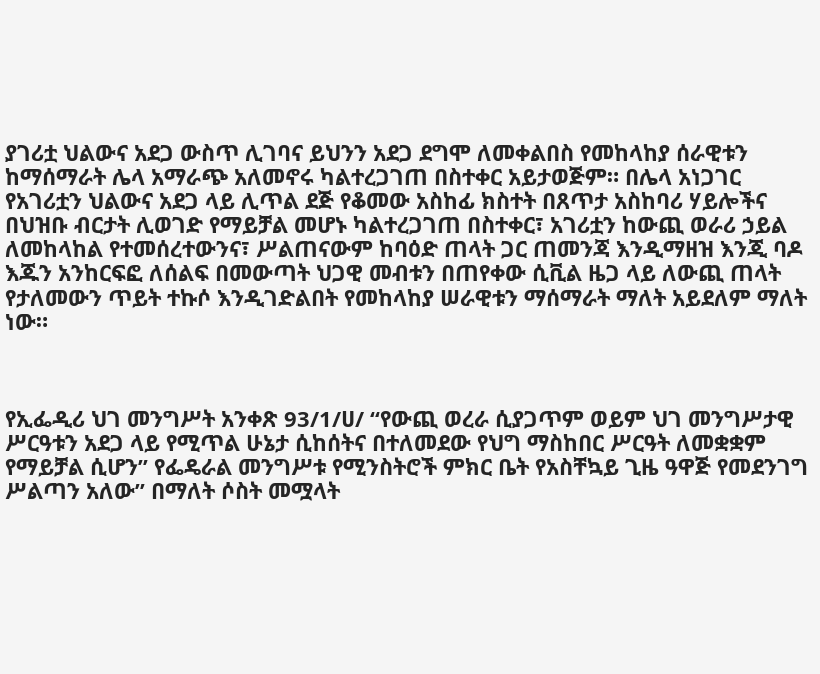ያገሪቷ ህልውና አደጋ ውስጥ ሊገባና ይህንን አደጋ ደግሞ ለመቀልበስ የመከላከያ ሰራዊቱን ከማሰማራት ሌላ አማራጭ አለመኖሩ ካልተረጋገጠ በስተቀር አይታወጅም። በሌላ አነጋገር የአገሪቷን ህልውና አደጋ ላይ ሊጥል ደጅ የቆመው አስከፊ ክስተት በጸጥታ አስከባሪ ሃይሎችና በህዝቡ ብርታት ሊወገድ የማይቻል መሆኑ ካልተረጋገጠ በስተቀር፣ አገሪቷን ከውጪ ወራሪ ኃይል ለመከላከል የተመሰረተውንና፣ ሥልጠናውም ከባዕድ ጠላት ጋር ጠመንጃ እንዲማዘዝ እንጂ ባዶ እጁን አንከርፍፎ ለሰልፍ በመውጣት ህጋዊ መብቱን በጠየቀው ሲቪል ዜጋ ላይ ለውጪ ጠላት የታለመውን ጥይት ተኩሶ እንዲገድልበት የመከላከያ ሠራዊቱን ማሰማራት ማለት አይደለም ማለት ነው።



የኢፌዲሪ ህገ መንግሥት አንቀጽ 93/1/ሀ/ “የውጪ ወረራ ሲያጋጥም ወይም ህገ መንግሥታዊ ሥርዓቱን አደጋ ላይ የሚጥል ሁኔታ ሲከሰትና በተለመደው የህግ ማስከበር ሥርዓት ለመቋቋም የማይቻል ሲሆን” የፌዴራል መንግሥቱ የሚንስትሮች ምክር ቤት የአስቸኳይ ጊዜ ዓዋጅ የመደንገግ ሥልጣን አለው” በማለት ሶስት መሟላት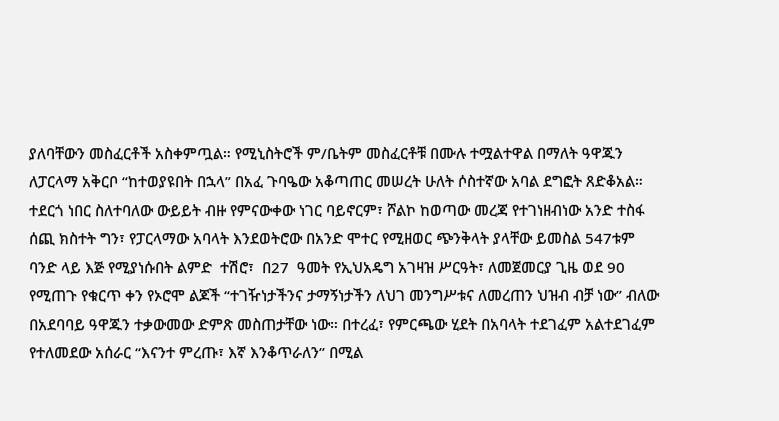ያለባቸውን መስፈርቶች አስቀምጧል። የሚኒስትሮች ም/ቤትም መስፈርቶቹ በሙሉ ተሟልተዋል በማለት ዓዋጁን ለፓርላማ አቅርቦ “ከተወያዩበት በኋላ” በአፈ ጉባዔው አቆጣጠር መሠረት ሁለት ሶስተኛው አባል ደግፎት ጸድቆአል። ተደርጎ ነበር ስለተባለው ውይይት ብዙ የምናውቀው ነገር ባይኖርም፣ ሾልኮ ከወጣው መረጃ የተገነዘብነው አንድ ተስፋ ሰጪ ክስተት ግን፣ የፓርላማው አባላት እንደወትሮው በአንድ ሞተር የሚዘወር ጭንቅላት ያላቸው ይመስል 547ቱም ባንድ ላይ እጅ የሚያነሱበት ልምድ  ተሽሮ፣  በ27  ዓመት የኢህአዴግ አገዛዝ ሥርዓት፣ ለመጀመርያ ጊዜ ወደ 90 የሚጠጉ የቁርጥ ቀን የኦሮሞ ልጆች “ተገዥነታችንና ታማኝነታችን ለህገ መንግሥቱና ለመረጠን ህዝብ ብቻ ነው” ብለው በአደባባይ ዓዋጁን ተቃውመው ድምጽ መስጠታቸው ነው። በተረፈ፣ የምርጫው ሂደት በአባላት ተደገፈም አልተደገፈም የተለመደው አሰራር “እናንተ ምረጡ፣ እኛ እንቆጥራለን” በሚል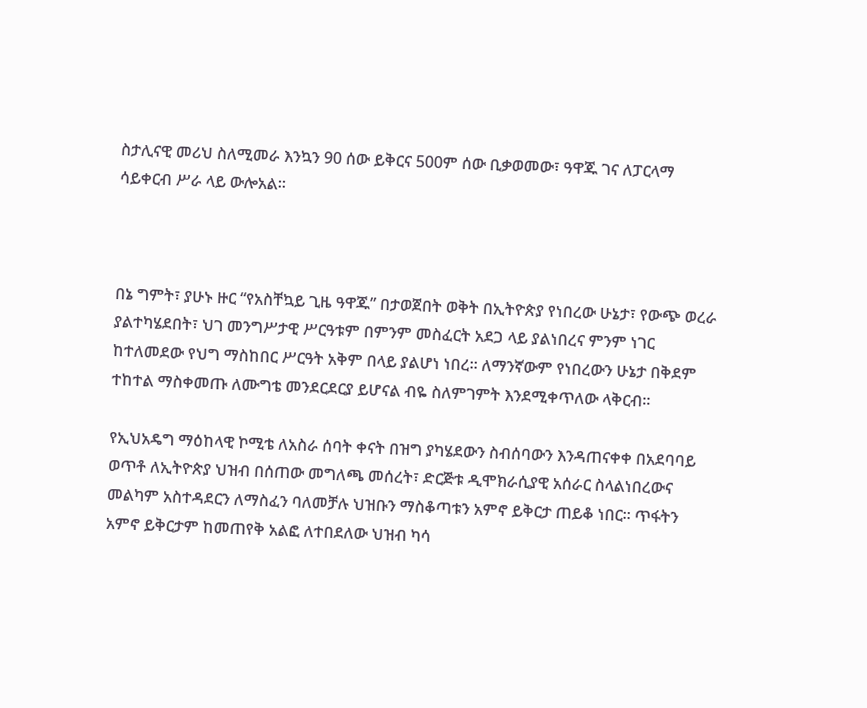ስታሊናዊ መሪህ ስለሚመራ እንኳን 90 ሰው ይቅርና 500ም ሰው ቢቃወመው፣ ዓዋጁ ገና ለፓርላማ ሳይቀርብ ሥራ ላይ ውሎአል።



በኔ ግምት፣ ያሁኑ ዙር “የአስቸኳይ ጊዜ ዓዋጁ” በታወጀበት ወቅት በኢትዮጵያ የነበረው ሁኔታ፣ የውጭ ወረራ ያልተካሄደበት፣ ህገ መንግሥታዊ ሥርዓቱም በምንም መስፈርት አደጋ ላይ ያልነበረና ምንም ነገር ከተለመደው የህግ ማስከበር ሥርዓት አቅም በላይ ያልሆነ ነበረ። ለማንኛውም የነበረውን ሁኔታ በቅደም ተከተል ማስቀመጡ ለሙግቴ መንደርደርያ ይሆናል ብዬ ስለምገምት እንደሚቀጥለው ላቅርብ።

የኢህአዴግ ማዕከላዊ ኮሚቴ ለአስራ ሰባት ቀናት በዝግ ያካሄደውን ስብሰባውን እንዳጠናቀቀ በአደባባይ ወጥቶ ለኢትዮጵያ ህዝብ በሰጠው መግለጫ መሰረት፣ ድርጅቱ ዲሞክራሲያዊ አሰራር ስላልነበረውና መልካም አስተዳደርን ለማስፈን ባለመቻሉ ህዝቡን ማስቆጣቱን አምኖ ይቅርታ ጠይቆ ነበር። ጥፋትን አምኖ ይቅርታም ከመጠየቅ አልፎ ለተበደለው ህዝብ ካሳ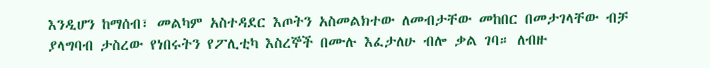እንዲሆን ከማሰብ፣ መልካም አስተዳደር እጦትን አስመልክተው ለመብታቸው መከበር በመታገላቸው ብቻ ያላግባብ ታስረው የነበሩትን የፖሊቲካ እስረኞች በሙሉ እፈታለሁ ብሎ ቃል ገባ። ለብዙ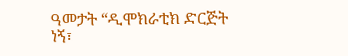ዓመታት “ዲሞክራቲክ ድርጅት ነኝ፣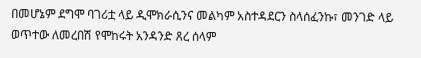በመሆኔም ደግሞ ባገሪቷ ላይ ዲሞክራሲንና መልካም አስተዳደርን ስላሰፈንኩ፣ መንገድ ላይ ወጥተው ለመረበሽ የሞከሩት አንዳንድ ጸረ ሰላም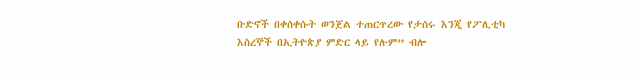ቡድኖች በቀሰቀሱት ወንጀል ተጠርጥረው የታሰሩ እንጂ የፖሊቲካ እስረኞች በኢትዮጵያ ምድር ላይ የሉም” ብሎ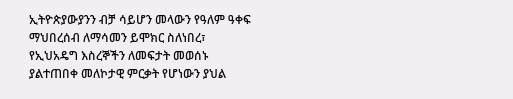ኢትዮጵያውያንን ብቻ ሳይሆን መላውን የዓለም ዓቀፍ ማህበረሰብ ለማሳመን ይሞክር ስለነበረ፣ የኢህአዴግ እስረኞችን ለመፍታት መወሰኑ ያልተጠበቀ መለኮታዊ ምርቃት የሆነውን ያህል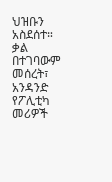ህዝቡን አስደሰተ። ቃል በተገባውም መሰረት፣ አንዳንድ የፖሊቲካ መሪዎች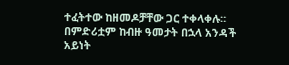ተፈትተው ከዘመዶቻቸው ጋር ተቀላቀሉ። በምድሪቷም ከብዙ ዓመታት በኋላ አንዳች አይነት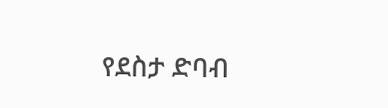የደስታ ድባብ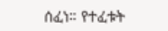ሰፈነ። የተፈቱት